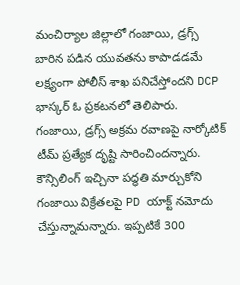మంచిర్యాల జిల్లాలో గంజాయి, డ్రగ్స్ బారిన పడిన యువతను కాపాడడమే లక్ష్యంగా పోలీస్ శాఖ పనిచేస్తోందని DCP భాస్కర్ ఓ ప్రకటనలో తెలిపారు. గంజాయి, డ్రగ్స్ అక్రమ రవాణపై నార్కోటిక్ టీమ్ ప్రత్యేక దృష్టి సారించిందన్నారు. కౌన్సిలింగ్ ఇచ్చినా పద్ధతి మార్చుకోని గంజాయి విక్రేతలపై PD యాక్ట్ నమోదు చేస్తున్నామన్నారు. ఇప్పటికే 300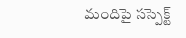మందిపై సస్పెక్ట్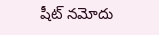షీట్ నమోదు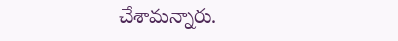చేశామన్నారు.